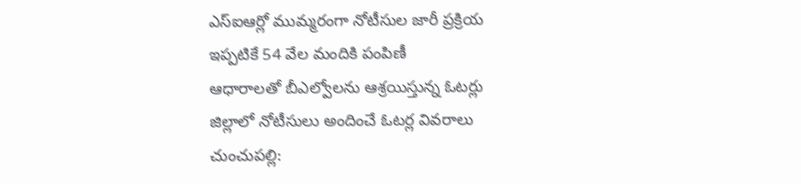ఎస్ఐఆర్లో ముమ్మరంగా నోటీసుల జారీ ప్రక్రియ
ఇప్పటికే 54 వేల మందికి పంపిణీ
ఆధారాలతో బీఎల్వోలను ఆశ్రయిస్తున్న ఓటర్లు
జిల్లాలో నోటీసులు అందించే ఓటర్ల వివరాలు
చుంచుపల్లి: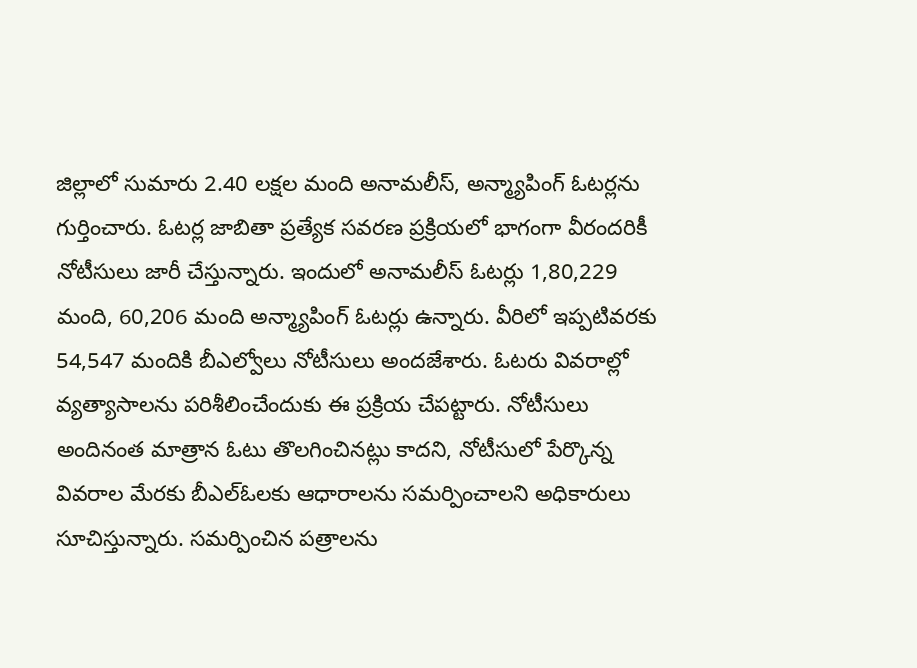జిల్లాలో సుమారు 2.40 లక్షల మంది అనామలీస్, అన్మ్యాపింగ్ ఓటర్లను గుర్తించారు. ఓటర్ల జాబితా ప్రత్యేక సవరణ ప్రక్రియలో భాగంగా వీరందరికీ నోటీసులు జారీ చేస్తున్నారు. ఇందులో అనామలీస్ ఓటర్లు 1,80,229 మంది, 60,206 మంది అన్మ్యాపింగ్ ఓటర్లు ఉన్నారు. వీరిలో ఇప్పటివరకు 54,547 మందికి బీఎల్వోలు నోటీసులు అందజేశారు. ఓటరు వివరాల్లో వ్యత్యాసాలను పరిశీలించేందుకు ఈ ప్రక్రియ చేపట్టారు. నోటీసులు అందినంత మాత్రాన ఓటు తొలగించినట్లు కాదని, నోటీసులో పేర్కొన్న వివరాల మేరకు బీఎల్ఓలకు ఆధారాలను సమర్పించాలని అధికారులు సూచిస్తున్నారు. సమర్పించిన పత్రాలను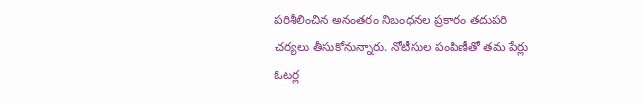పరిశీలించిన అనంతరం నిబంధనల ప్రకారం తదుపరి చర్యలు తీసుకోనున్నారు. నోటీసుల పంపిణీతో తమ పేర్లు ఓటర్ల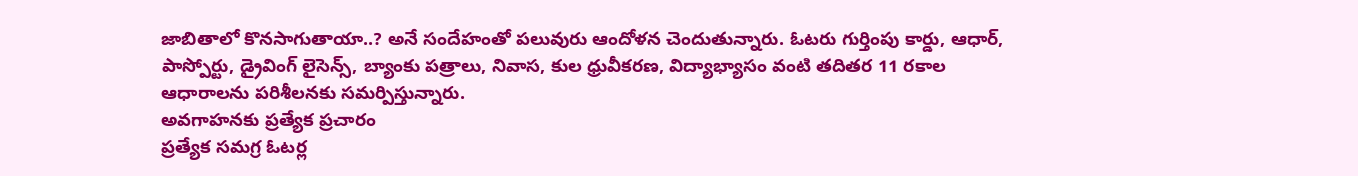జాబితాలో కొనసాగుతాయా..? అనే సందేహంతో పలువురు ఆందోళన చెందుతున్నారు. ఓటరు గుర్తింపు కార్డు, ఆధార్, పాస్పోర్టు, డ్రైవింగ్ లైసెన్స్, బ్యాంకు పత్రాలు, నివాస, కుల ధ్రువీకరణ, విద్యాభ్యాసం వంటి తదితర 11 రకాల ఆధారాలను పరిశీలనకు సమర్పిస్తున్నారు.
అవగాహనకు ప్రత్యేక ప్రచారం
ప్రత్యేక సమగ్ర ఓటర్ల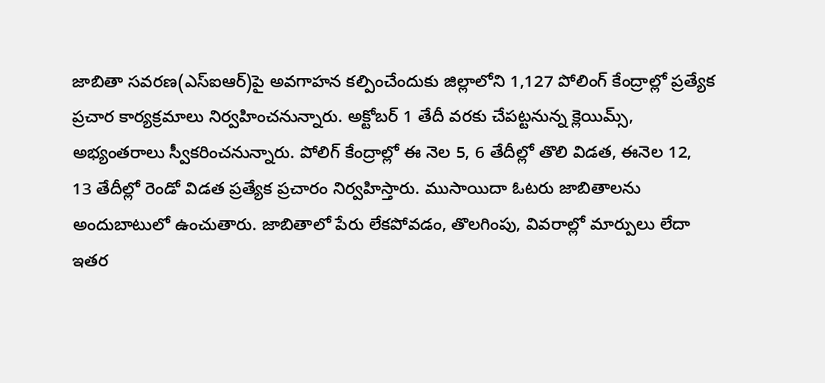జాబితా సవరణ(ఎస్ఐఆర్)పై అవగాహన కల్పించేందుకు జిల్లాలోని 1,127 పోలింగ్ కేంద్రాల్లో ప్రత్యేక ప్రచార కార్యక్రమాలు నిర్వహించనున్నారు. అక్టోబర్ 1 తేదీ వరకు చేపట్టనున్న క్లెయిమ్స్, అభ్యంతరాలు స్వీకరించనున్నారు. పోలిగ్ కేంద్రాల్లో ఈ నెల 5, 6 తేదీల్లో తొలి విడత, ఈనెల 12, 13 తేదీల్లో రెండో విడత ప్రత్యేక ప్రచారం నిర్వహిస్తారు. ముసాయిదా ఓటరు జాబితాలను అందుబాటులో ఉంచుతారు. జాబితాలో పేరు లేకపోవడం, తొలగింపు, వివరాల్లో మార్పులు లేదా ఇతర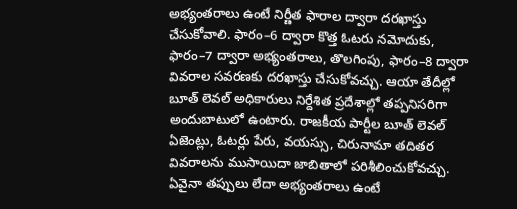అభ్యంతరాలు ఉంటే నిర్ణీత ఫారాల ద్వారా దరఖాస్తు చేసుకోవాలి. ఫారం–6 ద్వారా కొత్త ఓటరు నమోదుకు, ఫారం–7 ద్వారా అభ్యంతరాలు, తొలగింపు, ఫారం–8 ద్వారా వివరాల సవరణకు దరఖాస్తు చేసుకోవచ్చు. ఆయా తేదీల్లో బూత్ లెవల్ అధికారులు నిర్దేశిత ప్రదేశాల్లో తప్పనిసరిగా అందుబాటులో ఉంటారు. రాజకీయ పార్టీల బూత్ లెవల్ ఏజెంట్లు, ఓటర్లు పేరు, వయస్సు, చిరునామా తదితర వివరాలను ముసాయిదా జాబితాలో పరిశీలించుకోవచ్చు. ఏవైనా తప్పులు లేదా అభ్యంతరాలు ఉంటే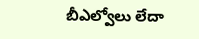బీఎల్వోలు లేదా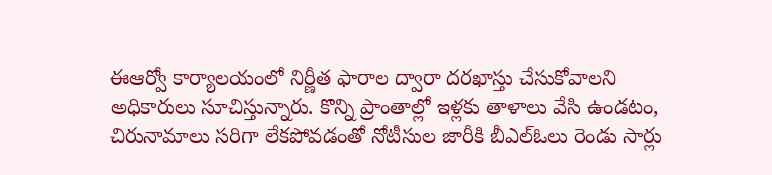ఈఆర్వో కార్యాలయంలో నిర్ణీత ఫారాల ద్వారా దరఖాస్తు చేసుకోవాలని అధికారులు సూచిస్తున్నారు. కొన్ని ప్రాంతాల్లో ఇళ్లకు తాళాలు వేసి ఉండటం, చిరునామాలు సరిగా లేకపోవడంతో నోటీసుల జారీకి బీఎల్ఓలు రెండు సార్లు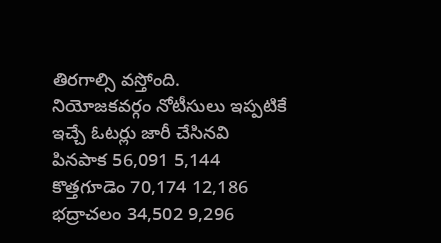తిరగాల్సి వస్తోంది.
నియోజకవర్గం నోటీసులు ఇప్పటికే
ఇచ్చే ఓటర్లు జారీ చేసినవి
పినపాక 56,091 5,144
కొత్తగూడెం 70,174 12,186
భద్రాచలం 34,502 9,296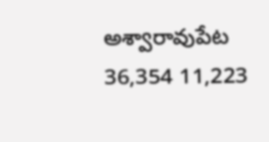అశ్వారావుపేట 36,354 11,223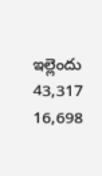ఇల్లెందు 43,317 16,698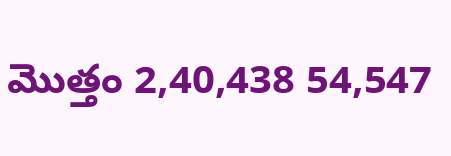మొత్తం 2,40,438 54,547